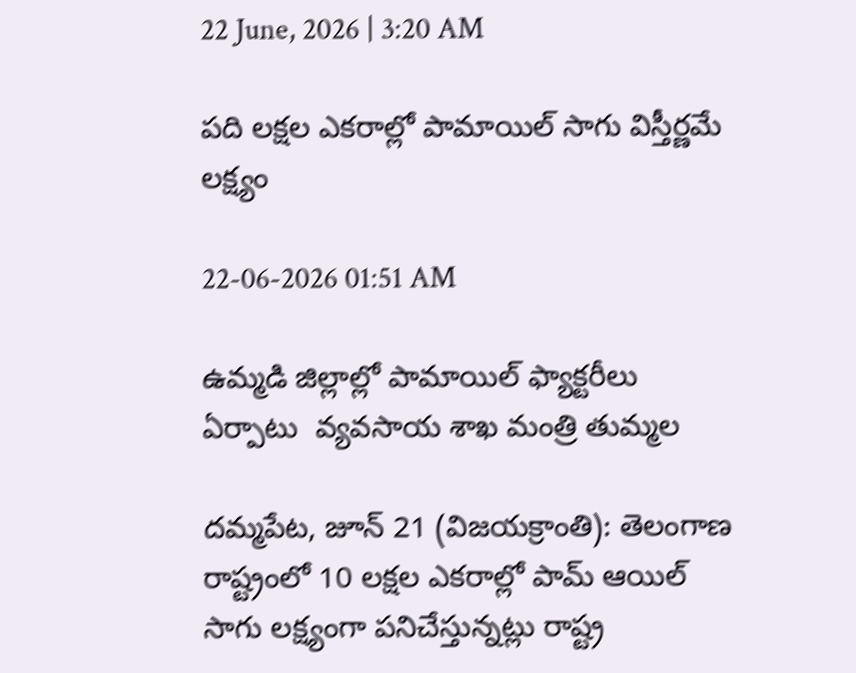22 June, 2026 | 3:20 AM

పది లక్షల ఎకరాల్లో పామాయిల్ సాగు విస్తీర్ణమే లక్ష్యం

22-06-2026 01:51 AM

ఉమ్మడి జిల్లాల్లో పామాయిల్ ఫ్యాక్టరీలు ఏర్పాటు  వ్యవసాయ శాఖ మంత్రి తుమ్మల

దమ్మపేట, జూన్ 21 (విజయక్రాంతి): తెలంగాణ రాష్ట్రంలో 10 లక్షల ఎకరాల్లో పామ్ ఆయిల్ సాగు లక్ష్యంగా పనిచేస్తున్నట్లు రాష్ట్ర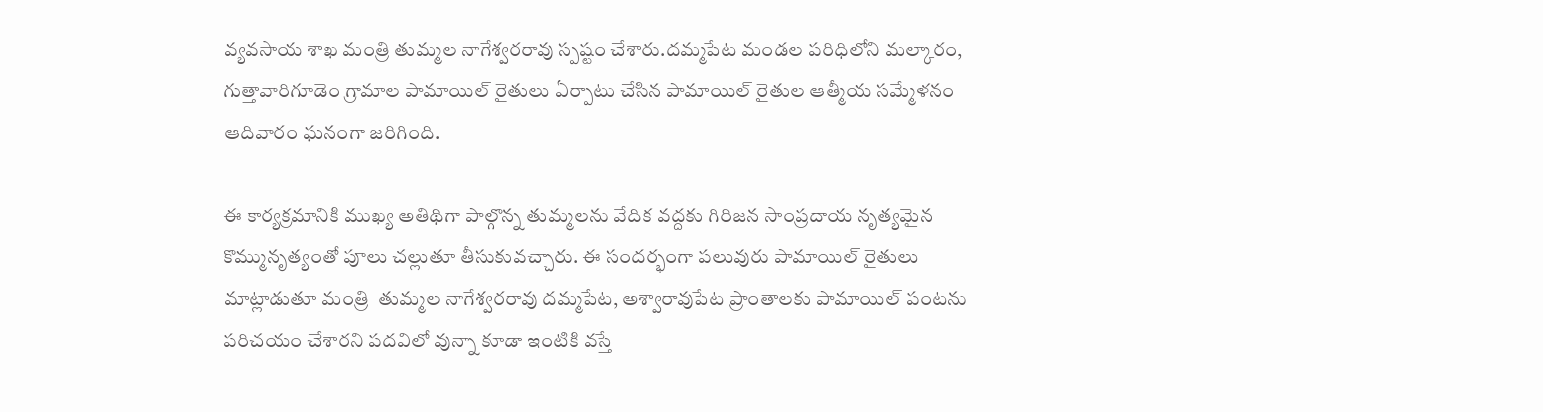వ్యవసాయ శాఖ మంత్రి తుమ్మల నాగేశ్వరరావు స్పష్టం చేశారు.దమ్మపేట మండల పరిధిలోని మల్కారం, గుత్తావారిగూడెం గ్రామాల పామాయిల్ రైతులు ఏర్పాటు చేసిన పామాయిల్ రైతుల ఆత్మీయ సమ్మేళనం ఆదివారం ఘనంగా జరిగింది.

ఈ కార్యక్రమానికి ముఖ్య అతిథిగా పాల్గొన్న తుమ్మలను వేదిక వద్దకు గిరిజన సాంప్రదాయ నృత్యమైన కొమ్మునృత్యంతో పూలు చల్లుతూ తీసుకువచ్చారు. ఈ సందర్భంగా పలువురు పామాయిల్ రైతులు మాట్లాడుతూ మంత్రి  తుమ్మల నాగేశ్వరరావు దమ్మపేట, అశ్వారావుపేట ప్రాంతాలకు పామాయిల్ పంటను పరిచయం చేశారని పదవిలో వున్నా కూడా ఇంటికి వస్తే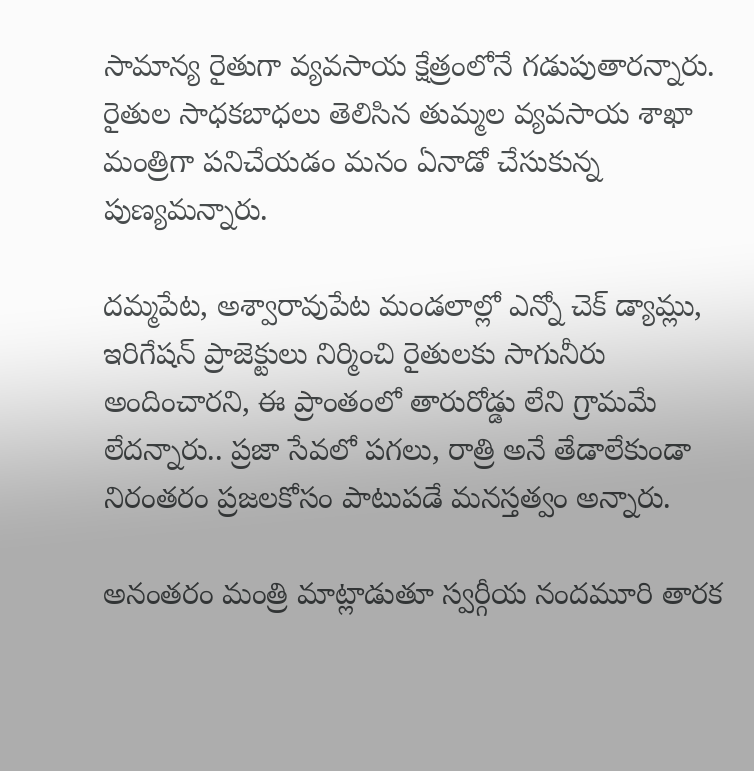సామాన్య రైతుగా వ్యవసాయ క్షేత్రంలోనే గడుపుతారన్నారు. రైతుల సాధకబాధలు తెలిసిన తుమ్మల వ్యవసాయ శాఖా మంత్రిగా పనిచేయడం మనం ఏనాడో చేసుకున్న పుణ్యమన్నారు.

దమ్మపేట, అశ్వారావుపేట మండలాల్లో ఎన్నో చెక్ డ్యామ్లు, ఇరిగేషన్ ప్రాజెక్టులు నిర్మించి రైతులకు సాగునీరు అందించారని, ఈ ప్రాంతంలో తారురోడ్డు లేని గ్రామమే లేదన్నారు.. ప్రజా సేవలో పగలు, రాత్రి అనే తేడాలేకుండా నిరంతరం ప్రజలకోసం పాటుపడే మనస్తత్వం అన్నారు.

అనంతరం మంత్రి మాట్లాడుతూ స్వర్గీయ నందమూరి తారక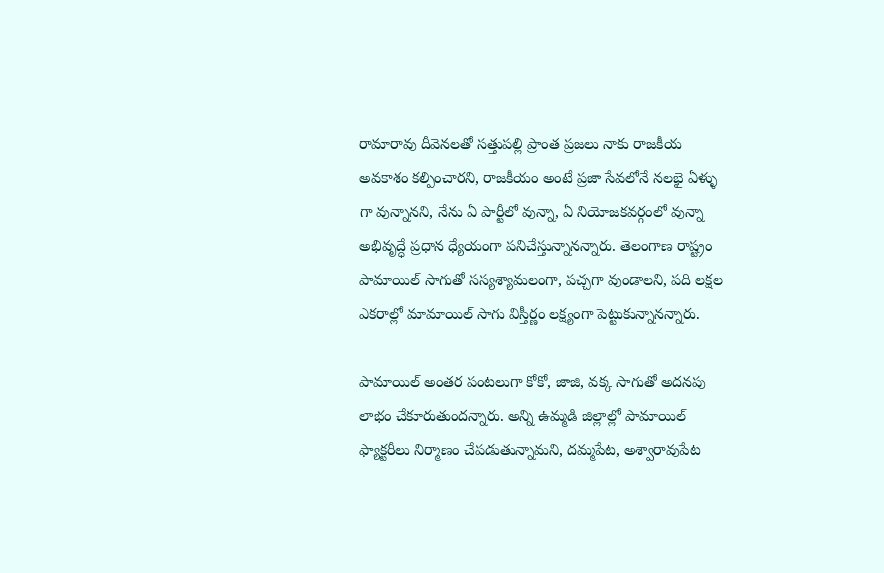రామారావు దీవెనలతో సత్తుపల్లి ప్రాంత ప్రజలు నాకు రాజకీయ అవకాశం కల్పించారని, రాజకీయం అంటే ప్రజా సేవలోనే నలభై ఏళ్ళు గా వున్నానని, నేను ఏ పార్టీలో వున్నా, ఏ నియోజకవర్గంలో వున్నా అభివృద్ధే ప్రధాన ధ్యేయంగా పనిచేస్తున్నానన్నారు. తెలంగాణ రాష్ట్రం పామాయిల్ సాగుతో సస్యశ్యామలంగా, పచ్చగా వుండాలని, పది లక్షల ఎకరాల్లో మామాయిల్ సాగు విస్తీర్ణం లక్ష్యంగా పెట్టుకున్నానన్నారు.

పామాయిల్ అంతర పంటలుగా కోకో, జాజి, వక్క సాగుతో అదనపు లాభం చేకూరుతుందన్నారు. అన్ని ఉమ్మడి జిల్లాల్లో పామాయిల్ ఫ్యాక్టరీలు నిర్మాణం చేపడుతున్నామని, దమ్మపేట, అశ్వారావుపేట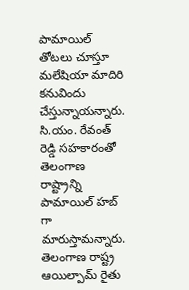పామాయిల్ తోటలు చూస్తూ మలేషియా మాదిరి కనువిందు చేస్తున్నాయన్నారు. సి.యం. రేవంత్ రెడ్డి సహకారంతో తెలంగాణ రాష్ట్రాన్ని పామాయిల్ హబ్ గా మారుస్తామన్నారు.  తెలంగాణ రాష్ట్ర ఆయిల్పామ్ రైతు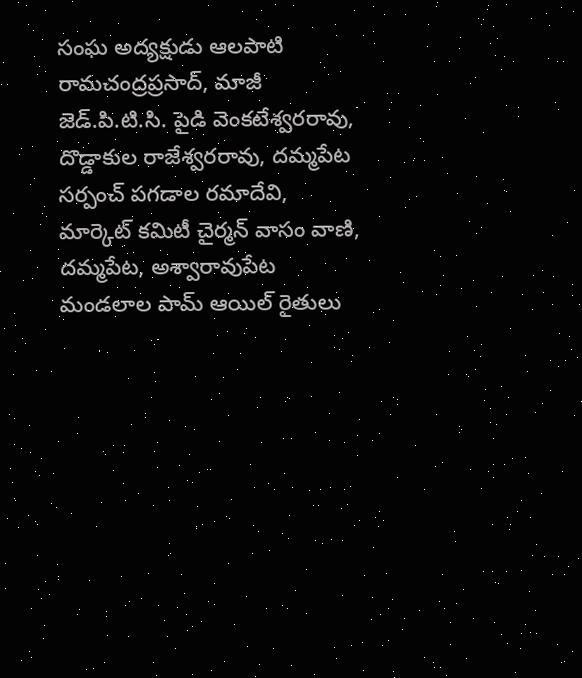సంఘ అద్యక్షుడు ఆలపాటి రామచంద్రప్రసాద్, మాజీ జెడ్.పి.టి.సి. పైడి వెంకటేశ్వరరావు, దొడ్డాకుల రాజేశ్వరరావు, దమ్మపేట సర్పంచ్ పగడాల రమాదేవి, మార్కెట్ కమిటీ చైర్మన్ వాసం వాణి, దమ్మపేట, అశ్వారావుపేట మండలాల పామ్ ఆయిల్ రైతులు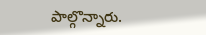పాల్గొన్నారు.